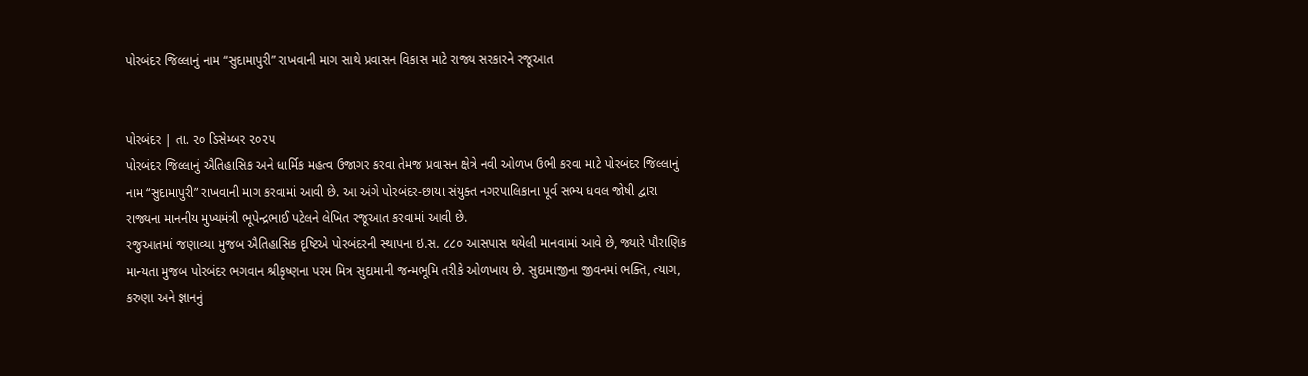પોરબંદર જિલ્લાનું નામ “સુદામાપુરી” રાખવાની માગ સાથે પ્રવાસન વિકાસ માટે રાજ્ય સરકારને રજૂઆત


પોરબંદર | તા. ૨૦ ડિસેમ્બર ૨૦૨૫
પોરબંદર જિલ્લાનું ઐતિહાસિક અને ધાર્મિક મહત્વ ઉજાગર કરવા તેમજ પ્રવાસન ક્ષેત્રે નવી ઓળખ ઉભી કરવા માટે પોરબંદર જિલ્લાનું નામ “સુદામાપુરી” રાખવાની માગ કરવામાં આવી છે. આ અંગે પોરબંદર-છાયા સંયુક્ત નગરપાલિકાના પૂર્વ સભ્ય ધવલ જોષી દ્વારા રાજ્યના માનનીય મુખ્યમંત્રી ભૂપેન્દ્રભાઈ પટેલને લેખિત રજૂઆત કરવામાં આવી છે.
રજુઆતમાં જણાવ્યા મુજબ ઐતિહાસિક દૃષ્ટિએ પોરબંદરની સ્થાપના ઇ.સ. ૮૮૦ આસપાસ થયેલી માનવામાં આવે છે, જ્યારે પૌરાણિક માન્યતા મુજબ પોરબંદર ભગવાન શ્રીકૃષ્ણના પરમ મિત્ર સુદામાની જન્મભૂમિ તરીકે ઓળખાય છે. સુદામાજીના જીવનમાં ભક્તિ, ત્યાગ, કરુણા અને જ્ઞાનનું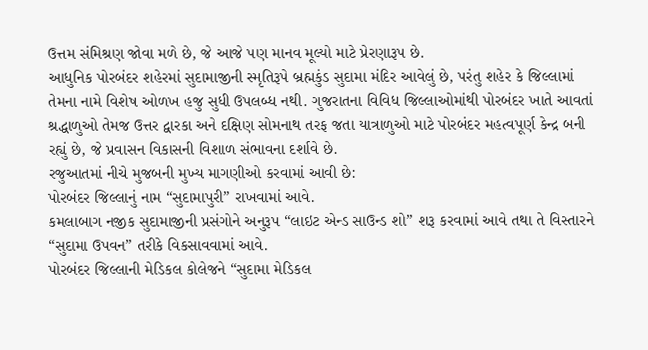ઉત્તમ સંમિશ્રણ જોવા મળે છે, જે આજે પણ માનવ મૂલ્યો માટે પ્રેરણારૂપ છે.
આધુનિક પોરબંદર શહેરમાં સુદામાજીની સ્મૃતિરૂપે બ્રહ્મકુંડ સુદામા મંદિર આવેલું છે, પરંતુ શહેર કે જિલ્લામાં તેમના નામે વિશેષ ઓળખ હજુ સુધી ઉપલબ્ધ નથી. ગુજરાતના વિવિધ જિલ્લાઓમાંથી પોરબંદર ખાતે આવતાં શ્રદ્ધાળુઓ તેમજ ઉત્તર દ્વારકા અને દક્ષિણ સોમનાથ તરફ જતા યાત્રાળુઓ માટે પોરબંદર મહત્વપૂર્ણ કેન્દ્ર બની રહ્યું છે, જે પ્રવાસન વિકાસની વિશાળ સંભાવના દર્શાવે છે.
રજુઆતમાં નીચે મુજબની મુખ્ય માગણીઓ કરવામાં આવી છે:
પોરબંદર જિલ્લાનું નામ “સુદામાપુરી” રાખવામાં આવે.
કમલાબાગ નજીક સુદામાજીની પ્રસંગોને અનુરૂપ “લાઇટ એન્ડ સાઉન્ડ શો” શરૂ કરવામાં આવે તથા તે વિસ્તારને “સુદામા ઉપવન” તરીકે વિકસાવવામાં આવે.
પોરબંદર જિલ્લાની મેડિકલ કોલેજને “સુદામા મેડિકલ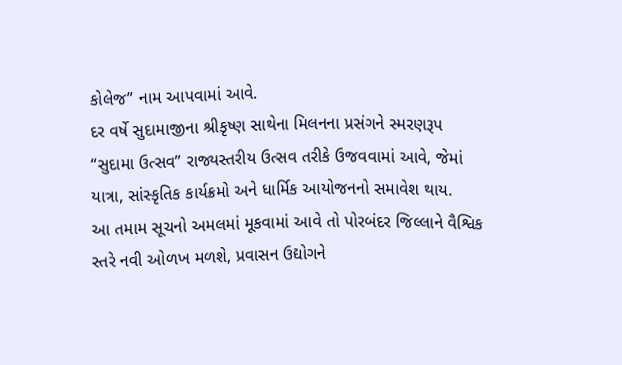કોલેજ” નામ આપવામાં આવે.
દર વર્ષે સુદામાજીના શ્રીકૃષ્ણ સાથેના મિલનના પ્રસંગને સ્મરણરૂપ “સુદામા ઉત્સવ” રાજ્યસ્તરીય ઉત્સવ તરીકે ઉજવવામાં આવે, જેમાં યાત્રા, સાંસ્કૃતિક કાર્યક્રમો અને ધાર્મિક આયોજનનો સમાવેશ થાય.
આ તમામ સૂચનો અમલમાં મૂકવામાં આવે તો પોરબંદર જિલ્લાને વૈશ્વિક સ્તરે નવી ઓળખ મળશે, પ્રવાસન ઉદ્યોગને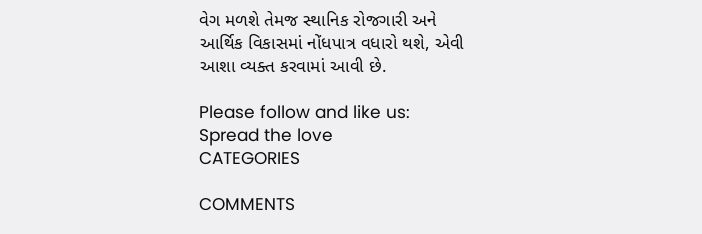વેગ મળશે તેમજ સ્થાનિક રોજગારી અને આર્થિક વિકાસમાં નોંધપાત્ર વધારો થશે, એવી આશા વ્યક્ત કરવામાં આવી છે.

Please follow and like us:
Spread the love
CATEGORIES

COMMENTS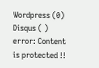Wordpress (0)
Disqus ( )
error: Content is protected !!